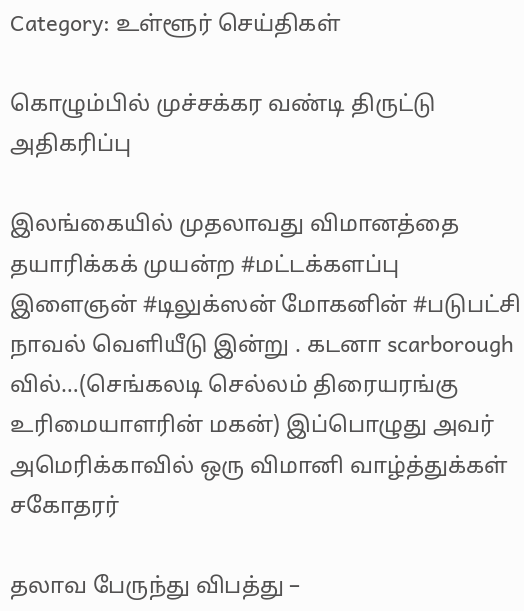Category: உள்ளூர் செய்திகள்

கொழும்பில் முச்சக்கர வண்டி திருட்டு அதிகரிப்பு

இலங்கையில் முதலாவது விமானத்தை தயாரிக்கக் முயன்ற #மட்டக்களப்பு இளைஞன் #டிலுக்ஸன் மோகனின் #படுபட்சி நாவல் வெளியீடு இன்று . கடனா scarborough வில்…(செங்கலடி செல்லம் திரையரங்கு உரிமையாளரின் மகன்) இப்பொழுது அவர் அமெரிக்காவில் ஒரு விமானி வாழ்த்துக்கள் சகோதரர்

தலாவ பேருந்து விபத்து –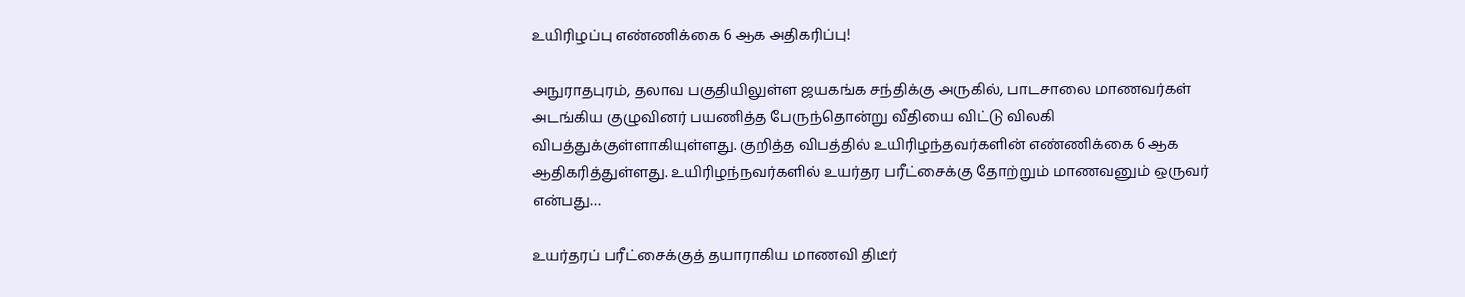உயிரிழப்பு எண்ணிக்கை 6 ஆக அதிகரிப்பு!

அநுராதபுரம், தலாவ பகுதியிலுள்ள ஜயகங்க சந்திக்கு அருகில், பாடசாலை மாணவர்கள் அடங்கிய குழுவினர் பயணித்த பேருந்தொன்று வீதியை விட்டு விலகி விபத்துக்குள்ளாகியுள்ளது. குறித்த விபத்தில் உயிரிழந்தவர்களின் எண்ணிக்கை 6 ஆக ஆதிகரித்துள்ளது. உயிரிழந்நவர்களில் உயர்தர பரீட்சைக்கு தோற்றும் மாணவனும் ஒருவர் என்பது…

உயர்தரப் பரீட்சைக்குத் தயாராகிய மாணவி திடீர்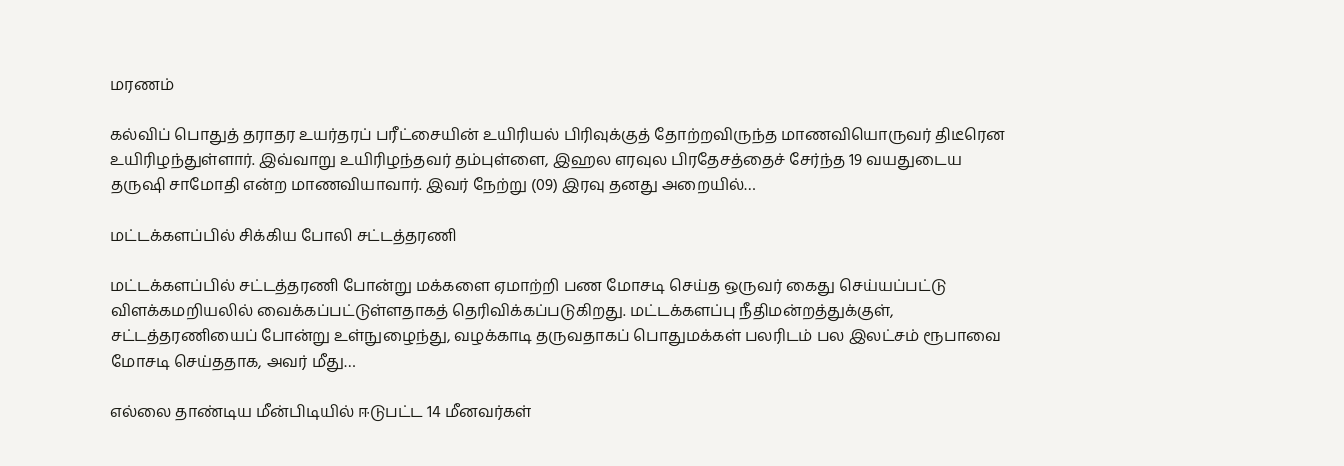மரணம்

கல்விப் பொதுத் தராதர உயர்தரப் பரீட்சையின் உயிரியல் பிரிவுக்குத் தோற்றவிருந்த மாணவியொருவர் திடீரென உயிரிழந்துள்ளார். இவ்வாறு உயிரிழந்தவர் தம்புள்ளை, இஹல எரவுல பிரதேசத்தைச் சேர்ந்த 19 வயதுடைய தருஷி சாமோதி என்ற மாணவியாவார். இவர் நேற்று (09) இரவு தனது அறையில்…

மட்டக்களப்பில் சிக்கிய போலி சட்டத்தரணி

மட்டக்களப்பில் சட்டத்தரணி போன்று மக்களை ஏமாற்றி பண மோசடி செய்த ஒருவர் கைது செய்யப்பட்டு விளக்கமறியலில் வைக்கப்பட்டுள்ளதாகத் தெரிவிக்கப்படுகிறது. மட்டக்களப்பு நீதிமன்றத்துக்குள், சட்டத்தரணியைப் போன்று உள்நுழைந்து, வழக்காடி தருவதாகப் பொதுமக்கள் பலரிடம் பல இலட்சம் ரூபாவை மோசடி செய்ததாக, அவர் மீது…

எல்லை தாண்டிய மீன்பிடியில் ஈடுபட்ட 14 மீனவர்கள்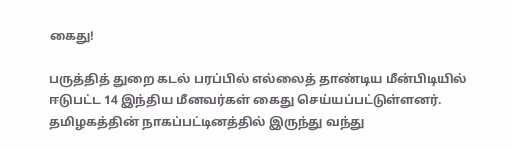கைது!

பருத்தித் துறை கடல் பரப்பில் எல்லைத் தாண்டிய மீன்பிடியில் ஈடுபட்ட 14 இந்திய மீனவர்கள் கைது செய்யப்பட்டுள்ளனர். தமிழகத்தின் நாகப்பட்டினத்தில் இருந்து வந்து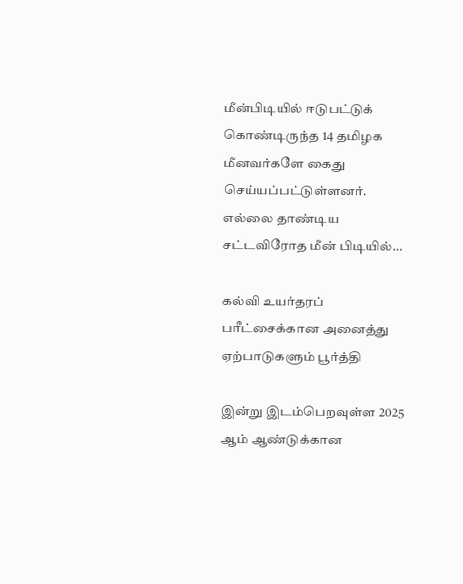மீன்பிடியில் ஈடுபட்டுக் கொண்டிருந்த 14 தமிழக மீனவர்களே கைது செய்யப்பட்டுள்ளனர். எல்லை தாண்டிய சட்டவிரோத மீன் பிடியில்…

கல்வி உயர்தரப் பரீட்சைக்கான அனைத்து ஏற்பாடுகளும் பூர்த்தி

இன்று இடம்பெறவுள்ள 2025 ஆம் ஆண்டுக்கான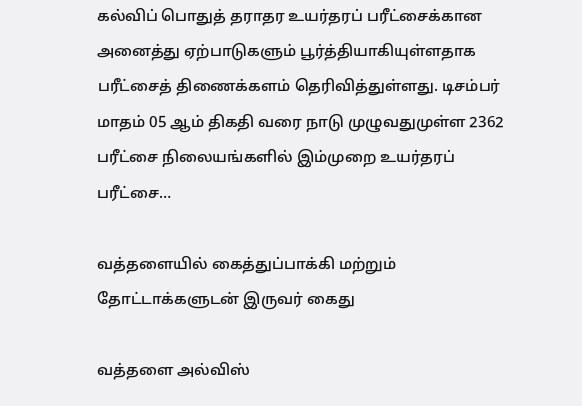கல்விப் பொதுத் தராதர உயர்தரப் பரீட்சைக்கான அனைத்து ஏற்பாடுகளும் பூர்த்தியாகியுள்ளதாக பரீட்சைத் திணைக்களம் தெரிவித்துள்ளது. டிசம்பர் மாதம் 05 ஆம் திகதி வரை நாடு முழுவதுமுள்ள 2362 பரீட்சை நிலையங்களில் இம்முறை உயர்தரப் பரீட்சை…

வத்தளையில் கைத்துப்பாக்கி மற்றும் தோட்டாக்களுடன் இருவர் கைது

வத்தளை அல்விஸ்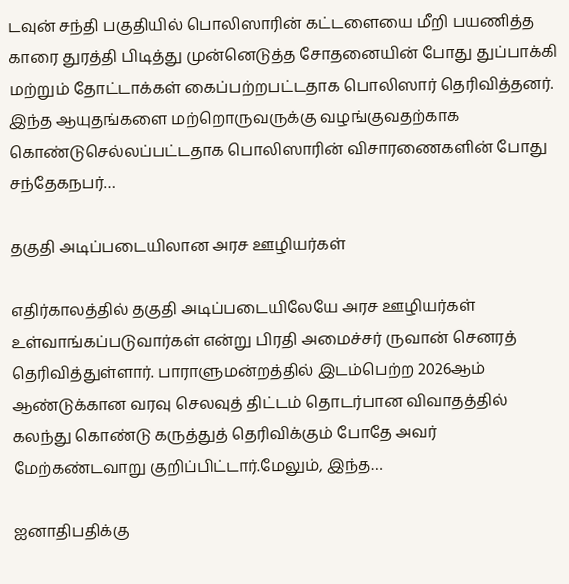டவுன் சந்தி பகுதியில் பொலிஸாரின் கட்டளையை மீறி பயணித்த காரை துரத்தி பிடித்து முன்னெடுத்த சோதனையின் போது துப்பாக்கி மற்றும் தோட்டாக்கள் கைப்பற்றபட்டதாக பொலிஸார் தெரிவித்தனர். இந்த ஆயுதங்களை மற்றொருவருக்கு வழங்குவதற்காக கொண்டுசெல்லப்பட்டதாக பொலிஸாரின் விசாரணைகளின் போது சந்தேகநபர்…

தகுதி அடிப்படையிலான அரச ஊழியர்கள்

எதிர்காலத்தில் தகுதி அடிப்படையிலேயே அரச ஊழியர்கள் உள்வாங்கப்படுவார்கள் என்று பிரதி அமைச்சர் ருவான் செனரத் தெரிவித்துள்ளார். பாராளுமன்றத்தில் இடம்பெற்ற 2026ஆம் ஆண்டுக்கான வரவு செலவுத் திட்டம் தொடர்பான விவாதத்தில் கலந்து கொண்டு கருத்துத் தெரிவிக்கும் போதே அவர் மேற்கண்டவாறு குறிப்பிட்டார்.மேலும், இந்த…

ஐனாதிபதிக்கு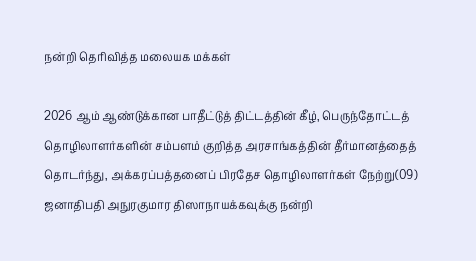நன்றி தெரிவித்த மலையக மக்கள்

2026 ஆம் ஆண்டுக்கான பாதீட்டுத் திட்டத்தின் கீழ், பெருந்தோட்டத் தொழிலாளர்களின் சம்பளம் குறித்த அரசாங்கத்தின் தீர்மானத்தைத் தொடர்ந்து, அக்கரப்பத்தனைப் பிரதேச தொழிலாளர்கள் நேற்று(09) ஜனாதிபதி அநுரகுமார திஸாநாயக்கவுக்கு நன்றி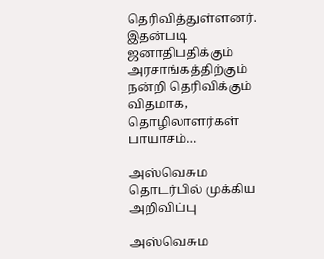தெரிவித்துள்ளனர். இதன்படி ஜனாதிபதிக்கும் அரசாங்கத்திற்கும் நன்றி தெரிவிக்கும் விதமாக, தொழிலாளர்கள் பாயாசம்…

அஸ்வெசும தொடர்பில் முக்கிய அறிவிப்பு

அஸ்வெசும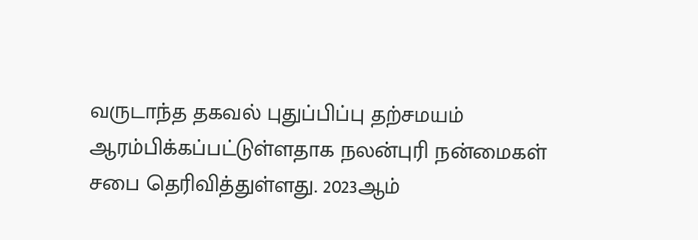வருடாந்த தகவல் புதுப்பிப்பு தற்சமயம் ஆரம்பிக்கப்பட்டுள்ளதாக நலன்புரி நன்மைகள் சபை தெரிவித்துள்ளது. 2023ஆம்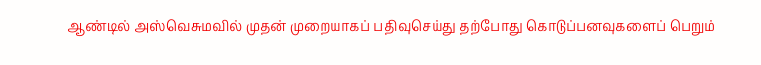ஆண்டில் அஸ்வெசுமவில் முதன் முறையாகப் பதிவுசெய்து தற்போது கொடுப்பனவுகளைப் பெறும்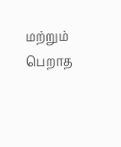மற்றும் பெறாத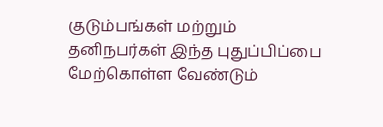குடும்பங்கள் மற்றும் தனிநபர்கள் இந்த புதுப்பிப்பை மேற்கொள்ள வேண்டும்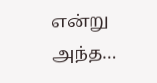என்று அந்த…